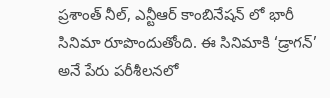ప్రశాంత్ నీల్, ఎన్టీఆర్ కాంబినేషన్ లో భారీ సినిమా రూపొందుతోంది. ఈ సినిమాకి ‘డ్రాగన్’ అనే పేరు పరీశీలనలో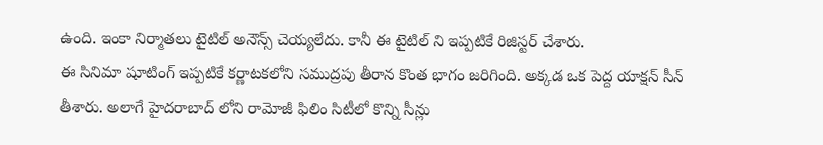ఉంది. ఇంకా నిర్మాతలు టైటిల్ అనౌన్స్ చెయ్యలేదు. కానీ ఈ టైటిల్ ని ఇప్పటికే రిజిస్టర్ చేశారు.
ఈ సినిమా షూటింగ్ ఇప్పటికే కర్ణాటకలోని సముద్రపు తీరాన కొంత భాగం జరిగింది. అక్కడ ఒక పెద్ద యాక్షన్ సీన్ తీశారు. అలాగే హైదరాబాద్ లోని రామోజీ ఫిలిం సిటీలో కొన్ని సీన్లు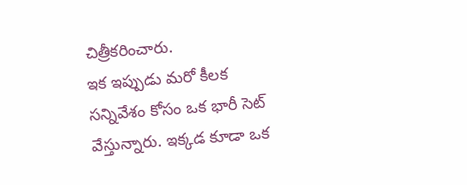చిత్రీకరించారు.
ఇక ఇప్పుడు మరో కీలక సన్నివేశం కోసం ఒక భారీ సెట్ వేస్తున్నారు. ఇక్కడ కూడా ఒక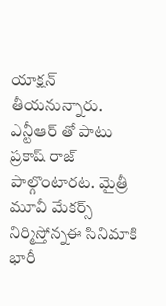యాక్షన్ తీయనున్నారు. ఎన్టీఆర్ తో పాటు ప్రకాష్ రాజ్ పాల్గొంటారట. మైత్రీ మూవీ మేకర్స్ నిర్మిస్తోన్నఈ సినిమాకి భారీ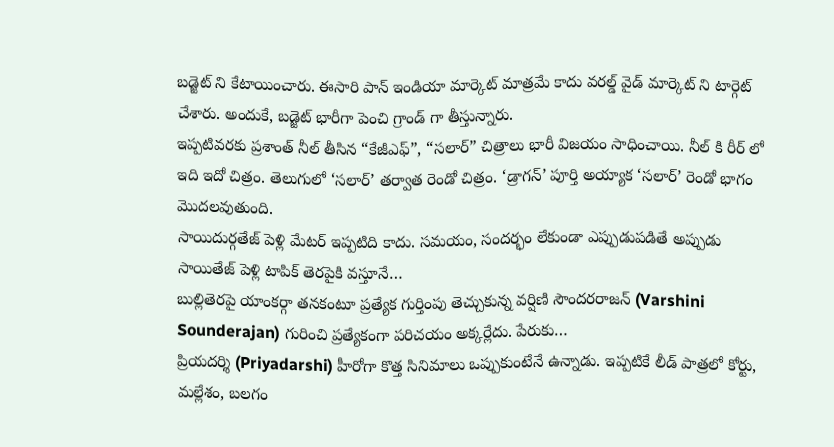బడ్జెట్ ని కేటాయించారు. ఈసారి పాన్ ఇండియా మార్కెట్ మాత్రమే కాదు వరల్డ్ వైడ్ మార్కెట్ ని టార్గెట్ చేశారు. అందుకే, బడ్జెట్ భారీగా పెంచి గ్రాండ్ గా తీస్తున్నారు.
ఇప్పటివరకు ప్రశాంత్ నీల్ తీసిన “కేజీఎఫ్”, “సలార్” చిత్రాలు భారీ విజయం సాధించాయి. నీల్ కి రీర్ లో ఇది ఇదో చిత్రం. తెలుగులో ‘సలార్’ తర్వాత రెండో చిత్రం. ‘డ్రాగన్’ పూర్తి అయ్యాక ‘సలార్’ రెండో భాగం మొదలవుతుంది.
సాయిదుర్గతేజ్ పెళ్లి మేటర్ ఇప్పటిది కాదు. సమయం, సందర్భం లేకుండా ఎప్పుడుపడితే అప్పుడు సాయితేజ్ పెళ్లి టాపిక్ తెరపైకి వస్తూనే…
బుల్లితెరపై యాంకర్గా తనకంటూ ప్రత్యేక గుర్తింపు తెచ్చుకున్న వర్షిణి సౌందరరాజన్ (Varshini Sounderajan) గురించి ప్రత్యేకంగా పరిచయం అక్కర్లేదు. పేరుకు…
ప్రియదర్శి (Priyadarshi) హీరోగా కొత్త సినిమాలు ఒప్పుకుంటేనే ఉన్నాడు. ఇప్పటికే లీడ్ పాత్రలో కోర్టు, మల్లేశం, బలగం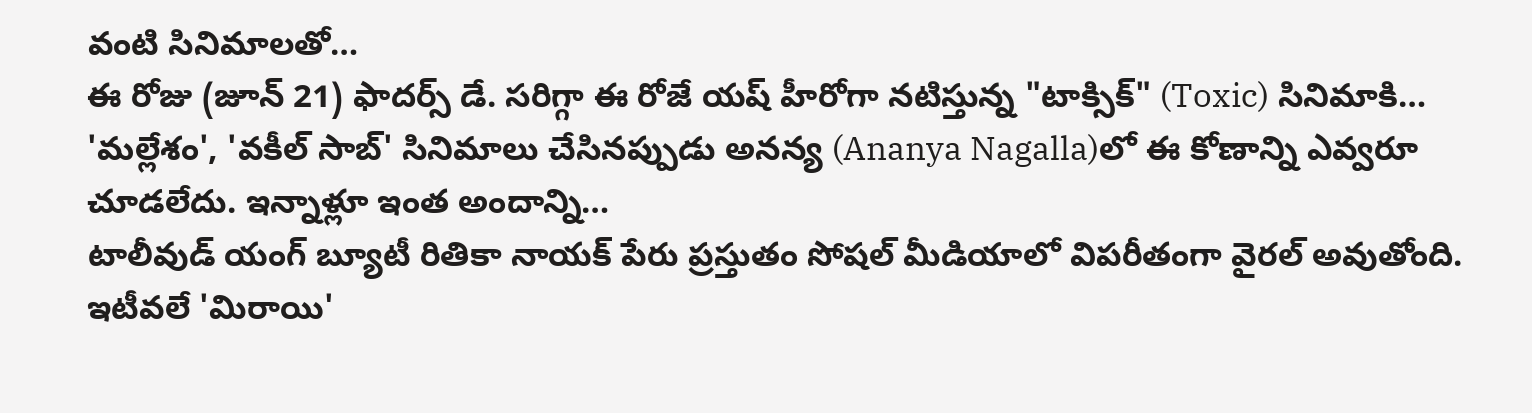వంటి సినిమాలతో…
ఈ రోజు (జూన్ 21) ఫాదర్స్ డే. సరిగ్గా ఈ రోజే యష్ హీరోగా నటిస్తున్న "టాక్సిక్" (Toxic) సినిమాకి…
'మల్లేశం', 'వకీల్ సాబ్' సినిమాలు చేసినప్పుడు అనన్య (Ananya Nagalla)లో ఈ కోణాన్ని ఎవ్వరూ చూడలేదు. ఇన్నాళ్లూ ఇంత అందాన్ని…
టాలీవుడ్ యంగ్ బ్యూటీ రితికా నాయక్ పేరు ప్రస్తుతం సోషల్ మీడియాలో విపరీతంగా వైరల్ అవుతోంది. ఇటీవలే 'మిరాయి'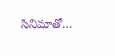సినిమాతో…